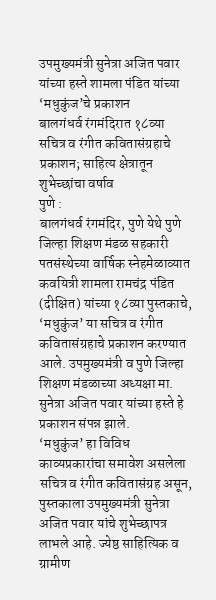उपमुख्यमंत्री सुनेत्रा अजित पवार यांच्या हस्ते शामला पंडित यांच्या ‘मधुकुंज’चे प्रकाशन
बालगंधर्व रंगमंदिरात १८व्या सचित्र व रंगीत कवितासंग्रहाचे प्रकाशन; साहित्य क्षेत्रातून शुभेच्छांचा वर्षाव
पुणे :
बालगंधर्व रंगमंदिर, पुणे येथे पुणे जिल्हा शिक्षण मंडळ सहकारी पतसंस्थेच्या वार्षिक स्नेहमेळाव्यात कवयित्री शामला रामचंद्र पंडित (दीक्षित) यांच्या १८व्या पुस्तकाचे, ‘मधुकुंज’ या सचित्र व रंगीत कवितासंग्रहाचे प्रकाशन करण्यात आले. उपमुख्यमंत्री व पुणे जिल्हा शिक्षण मंडळाच्या अध्यक्षा मा. सुनेत्रा अजित पवार यांच्या हस्ते हे प्रकाशन संपन्न झाले.
‘मधुकुंज’ हा विविध काव्यप्रकारांचा समावेश असलेला सचित्र व रंगीत कवितासंग्रह असून, पुस्तकाला उपमुख्यमंत्री सुनेत्रा अजित पवार यांचे शुभेच्छापत्र लाभले आहे. ज्येष्ठ साहित्यिक व ग्रामीण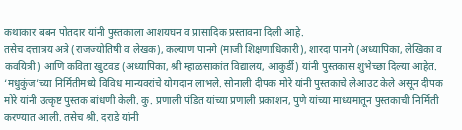कथाकार बबन पोतदार यांनी पुस्तकाला आशयघन व प्रासादिक प्रस्तावना दिली आहे.
तसेच दत्तात्रय अत्रे (राजज्योतिषी व लेखक), कल्याण पानगे (माजी शिक्षणाधिकारी), शारदा पानगे (अध्यापिका, लेखिका व कवयित्री) आणि कविता खुटवड (अध्यापिका, श्री म्हाळसाकांत विद्यालय, आकुर्डी) यांनी पुस्तकास शुभेच्छा दिल्या आहेत.
‘मधुकुंज’च्या निर्मितीमध्ये विविध मान्यवरांचे योगदान लाभले. सोनाली दीपक मोरे यांनी पुस्तकाचे लेआउट केले असून दीपक मोरे यांनी उत्कृष्ट पुस्तक बांधणी केली. कु. प्रणाली पंडित यांच्या प्रणाली प्रकाशन, पुणे यांच्या माध्यमातून पुस्तकाची निर्मिती करण्यात आली. तसेच श्री. दराडे यांनी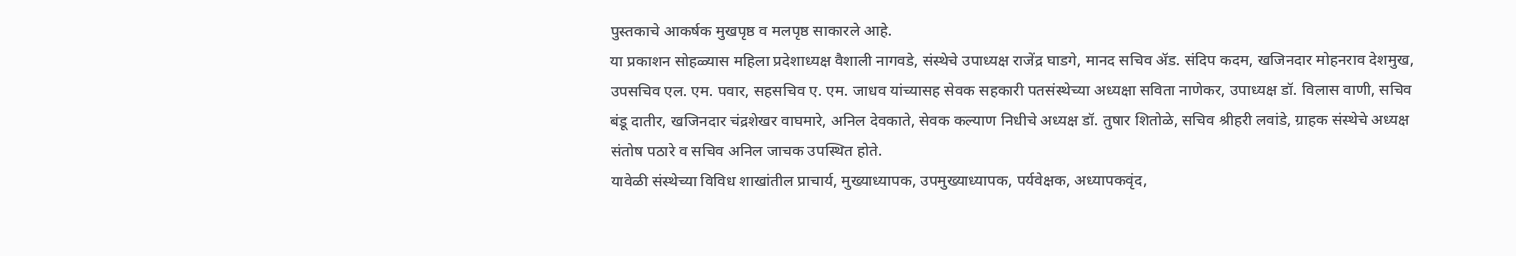पुस्तकाचे आकर्षक मुखपृष्ठ व मलपृष्ठ साकारले आहे.
या प्रकाशन सोहळ्यास महिला प्रदेशाध्यक्ष वैशाली नागवडे, संस्थेचे उपाध्यक्ष राजेंद्र घाडगे, मानद सचिव ॲड. संदिप कदम, खजिनदार मोहनराव देशमुख, उपसचिव एल. एम. पवार, सहसचिव ए. एम. जाधव यांच्यासह सेवक सहकारी पतसंस्थेच्या अध्यक्षा सविता नाणेकर, उपाध्यक्ष डॉ. विलास वाणी, सचिव बंडू दातीर, खजिनदार चंद्रशेखर वाघमारे, अनिल देवकाते, सेवक कल्याण निधीचे अध्यक्ष डॉ. तुषार शितोळे, सचिव श्रीहरी लवांडे, ग्राहक संस्थेचे अध्यक्ष संतोष पठारे व सचिव अनिल जाचक उपस्थित होते.
यावेळी संस्थेच्या विविध शाखांतील प्राचार्य, मुख्याध्यापक, उपमुख्याध्यापक, पर्यवेक्षक, अध्यापकवृंद,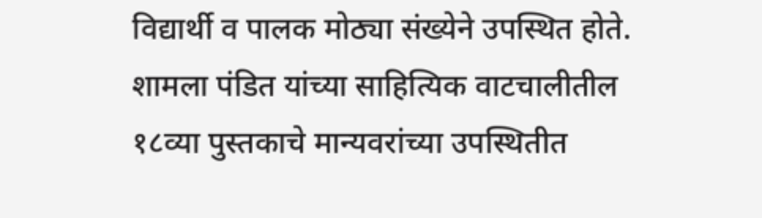विद्यार्थी व पालक मोठ्या संख्येने उपस्थित होते. शामला पंडित यांच्या साहित्यिक वाटचालीतील १८व्या पुस्तकाचे मान्यवरांच्या उपस्थितीत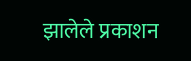झालेले प्रकाशन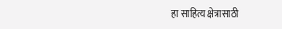हा साहित्य क्षेत्रासाठी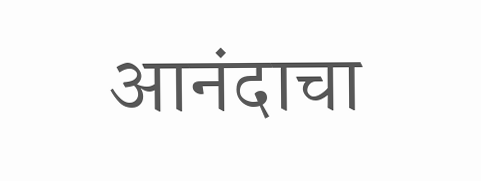आनंदाचा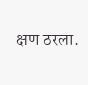क्षण ठरला.